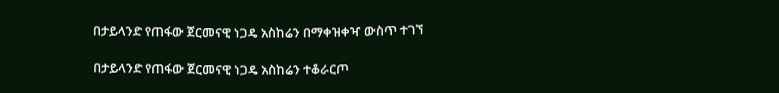በታይላንድ የጠፋው ጀርመናዊ ነጋዴ አስከሬን በማቀዝቀዣ ውስጥ ተገኘ

በታይላንድ የጠፋው ጀርመናዊ ነጋዴ አስከሬን ተቆራርጦ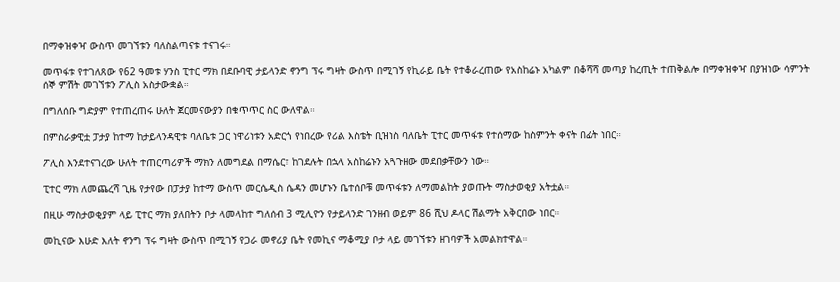በማቀዝቀዣ ውስጥ መገኘቱን ባለስልጣናቱ ተናገሩ።

መጥፋቱ የተገለጸው የ62 ዓመቱ ሃንስ ፒተር ማክ በደቡባዊ ታይላንድ ኖንግ ፕሩ ግዛት ውስጥ በሚገኝ የኪራይ ቤት የተቆራረጠው የአስከሬኑ አካልም በቆሻሻ መጣያ ከረጢት ተጠቅልሎ በማቀዝቀዣ በያዝነው ሳምንት ሰኞ ምሽት መገኘቱን ፖሊስ አስታውቋል።

በግለሰቡ ግድያም የተጠረጠሩ ሁለት ጀርመናውያን በቁጥጥር ስር ውለዋል።

በምስራቃዊቷ ፓታያ ከተማ ከታይላንዳዊቱ ባለቤቱ ጋር ነዋሪነቱን አድርጎ የነበረው የሪል እስቴት ቢዝነስ ባለቤት ፒተር መጥፋቱ የተሰማው ከስምንት ቀናት በፊት ነበር።

ፖሊስ እንደተናገረው ሁለት ተጠርጣሪዎች ማክን ለመግደል በማሴር፣ ከገደሉት በኋላ አስከሬኑን አጓጉዘው መደበቃቸውን ነው።

ፒተር ማክ ለመጨረሻ ጊዜ የታየው በፓታያ ከተማ ውስጥ መርሴዲስ ሴዳን መሆኑን ቤተሰቦቹ መጥፋቱን ለማመልከት ያወጡት ማስታወቂያ አትቷል።

በዚሁ ማስታወቂያም ላይ ፒተር ማክ ያለበትን ቦታ ላመላከተ ግለሰብ 3 ሚሊዮን የታይላንድ ገንዘብ ወይም 86 ሺህ ዶላር ሽልማት አቅርበው ነበር።

መኪናው እሁድ እለት ኖንግ ፕሩ ግዛት ውስጥ በሚገኝ የጋራ መኖሪያ ቤት የመኪና ማቆሚያ ቦታ ላይ መገኘቱን ዘገባዎች አመልክተዋል።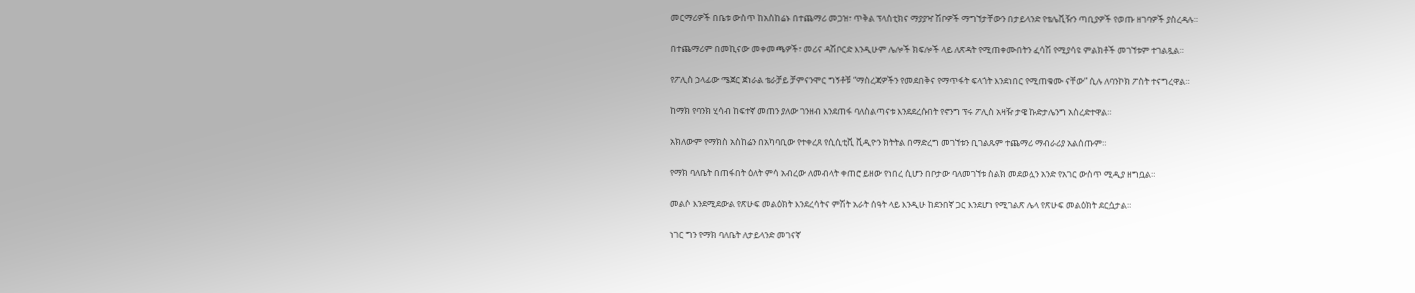መርማሪዎች በቤቱ ውስጥ ከአስከሬኑ በተጨማሪ መጋዝ፣ ጥቅል ፕላስቲክና ማያያዣ ሽቦዎች ማግኘታቸውን በታይላንድ የቴሌቪዥን ጣቢያዎች የወጡ ዘገባዎች ያስረዳሉ።

በተጨማሪም በመኪናው መቀመጫዎች፣ መሪና ዳሽቦርድ እንዲሁም ሌሎች ክፍሎች ላይ ለጽዳት የሚጠቀሙበትን ፈሳሽ የሚያሳዩ ምልክቶች መገኘቱም ተገልጿል።

የፖሊስ ኃላፊው ሜጀር ጀነራል ቴራቻይ ቻምናንሞር ግኝቶቹ “ማስረጃዎችን የመደበቅና የማጥፋት ፍላጎት እንደነበር የሚጠቁሙ ናቸው” ሲሉ ለባንኮክ ፖስት ተናግረዋል።

ከማክ የባንክ ሂሳብ ከፍተኛ መጠን ያለው ገንዘብ እንደጠፋ ባለስልጣናቱ እንደደረሱበት የኖንግ ፕሩ ፖሊስ አዛዥ ታዌ ኩድታሌንግ አስረድተዋል።

አክለውም የማክስ አስከሬን በአካባቢው የተቀረጸ የሲሲቲቪ ቪዲዮን ክትትል በማድረግ መገኘቱን ቢገልጹም ተጨማሪ ማብራሪያ አልሰጡም።

የማክ ባለቤት በጠፋበት ዕለት ምሳ አብረው ለመብላት ቀጠሮ ይዘው የነበረ ሲሆን በቦታው ባለመገኘቱ ስልክ መደወሏን አንድ የአገር ውስጥ ሚዲያ ዘግቧል።

መልሶ እንደሚደውል የጽሁፍ መልዕክት እንደረሳትና ምሽት አራት ሰዓት ላይ እንዲሁ ከደንበኛ ጋር እንደሆነ የሚገልጽ ሌላ የጽሁፍ መልዕክት ደርሷታል።

ነገር ግን የማክ ባለቤት ለታይላንድ መገናኛ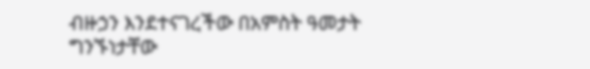ብዙኃን እንደተናገረችው በአምስት ዓመታት ግንኙነታቸው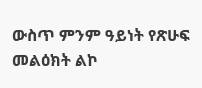ውስጥ ምንም ዓይነት የጽሁፍ መልዕክት ልኮ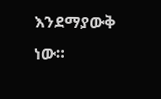እንደማያውቅ ነው።